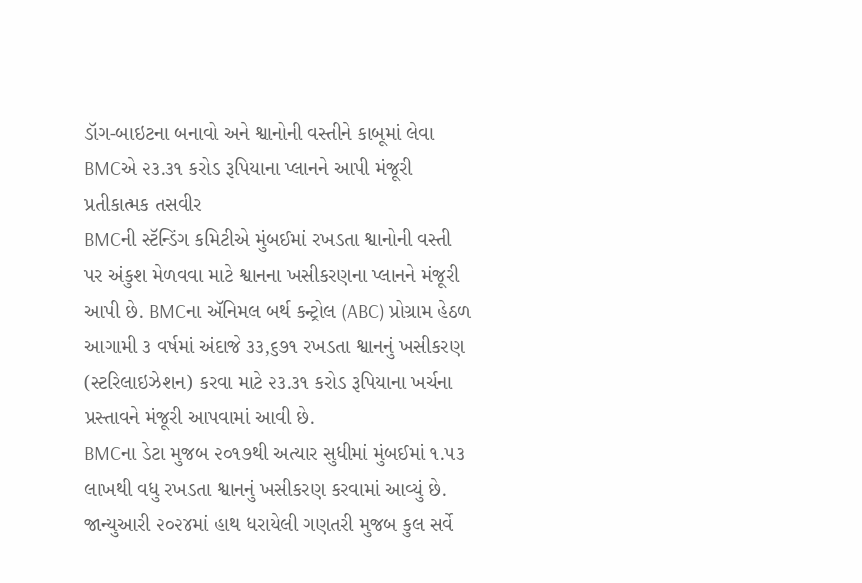ડૉગ-બાઇટના બનાવો અને શ્વાનોની વસ્તીને કાબૂમાં લેવા BMCએ ૨૩.૩૧ કરોડ રૂપિયાના પ્લાનને આપી મંજૂરી
પ્રતીકાત્મક તસવીર
BMCની સ્ટૅન્ડિંગ કમિટીએ મુંબઈમાં રખડતા શ્વાનોની વસ્તી પર અંકુશ મેળવવા માટે શ્વાનના ખસીકરણના પ્લાનને મંજૂરી આપી છે. BMCના ઍનિમલ બર્થ કન્ટ્રોલ (ABC) પ્રોગ્રામ હેઠળ આગામી ૩ વર્ષમાં અંદાજે ૩૩,૬૭૧ રખડતા શ્વાનનું ખસીકરણ (સ્ટરિલાઇઝેશન) કરવા માટે ૨૩.૩૧ કરોડ રૂપિયાના ખર્ચના પ્રસ્તાવને મંજૂરી આપવામાં આવી છે.
BMCના ડેટા મુજબ ૨૦૧૭થી અત્યાર સુધીમાં મુંબઈમાં ૧.૫૩ લાખથી વધુ રખડતા શ્વાનનું ખસીકરણ કરવામાં આવ્યું છે. જાન્યુઆરી ૨૦૨૪માં હાથ ધરાયેલી ગણતરી મુજબ કુલ સર્વે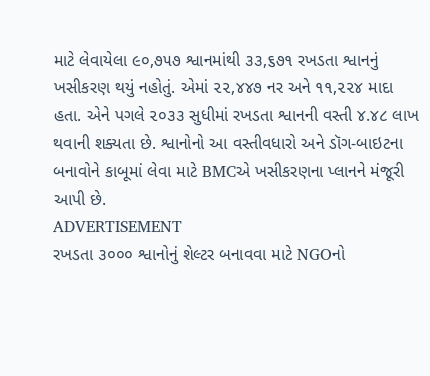માટે લેવાયેલા ૯૦,૭૫૭ શ્વાનમાંથી ૩૩,૬૭૧ રખડતા શ્વાનનું ખસીકરણ થયું નહોતું. એમાં ૨૨,૪૪૭ નર અને ૧૧,૨૨૪ માદા હતા. એને પગલે ૨૦૩૩ સુધીમાં રખડતા શ્વાનની વસ્તી ૪.૪૮ લાખ થવાની શક્યતા છે. શ્વાનોનો આ વસ્તીવધારો અને ડૉગ-બાઇટના બનાવોને કાબૂમાં લેવા માટે BMCએ ખસીકરણના પ્લાનને મંજૂરી આપી છે.
ADVERTISEMENT
રખડતા ૩૦૦૦ શ્વાનોનું શેલ્ટર બનાવવા માટે NGOનો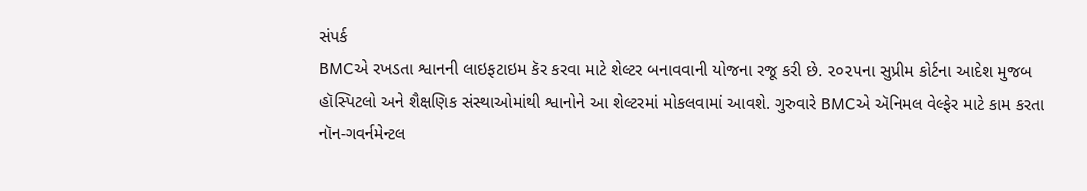સંપર્ક
BMCએ રખડતા શ્વાનની લાઇફટાઇમ કૅર કરવા માટે શેલ્ટર બનાવવાની યોજના રજૂ કરી છે. ૨૦૨૫ના સુપ્રીમ કોર્ટના આદેશ મુજબ હૉસ્પિટલો અને શૈક્ષણિક સંસ્થાઓમાંથી શ્વાનોને આ શેલ્ટરમાં મોકલવામાં આવશે. ગુરુવારે BMCએ ઍનિમલ વેલ્ફેર માટે કામ કરતા નૉન-ગવર્નમેન્ટલ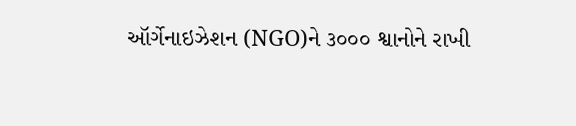ઑર્ગેનાઇઝેશન (NGO)ને ૩૦૦૦ શ્વાનોને રાખી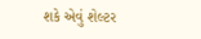શકે એવું શેલ્ટર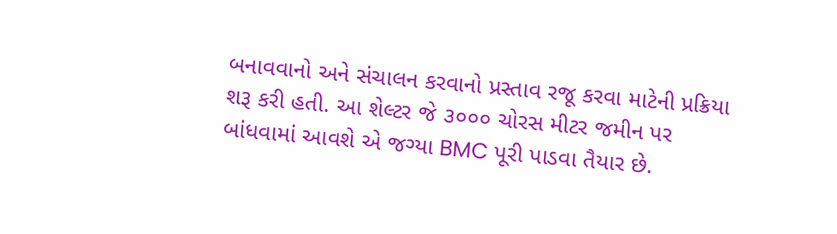બનાવવાનો અને સંચાલન કરવાનો પ્રસ્તાવ રજૂ કરવા માટેની પ્રક્રિયા શરૂ કરી હતી. આ શેલ્ટર જે ૩૦૦૦ ચોરસ મીટર જમીન પર બાંધવામાં આવશે એ જગ્યા BMC પૂરી પાડવા તૈયાર છે.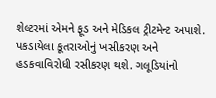શેલ્ટરમાં એમને ફૂડ અને મેડિકલ ટ્રીટમેન્ટ અપાશે. પકડાયેલા કૂતરાઓનું ખસીકરણ અને હડકવાવિરોધી રસીકરણ થશે. ગલૂડિયાંનો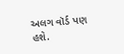અલગ વૉર્ડ પણ હશે.